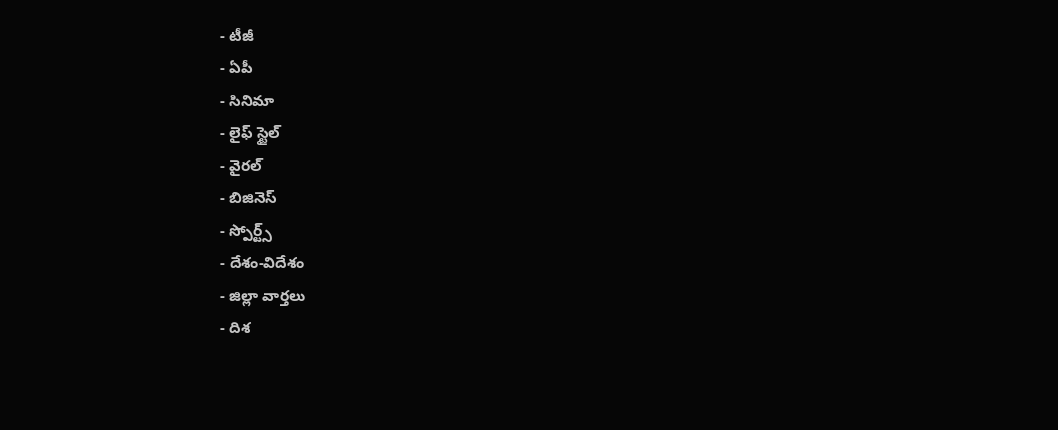- టీజీ
- ఏపీ
- సినిమా
- లైఫ్ స్టైల్
- వైరల్
- బిజినెస్
- స్పోర్ట్స్
- దేశం-విదేశం
- జిల్లా వార్తలు
- దిశ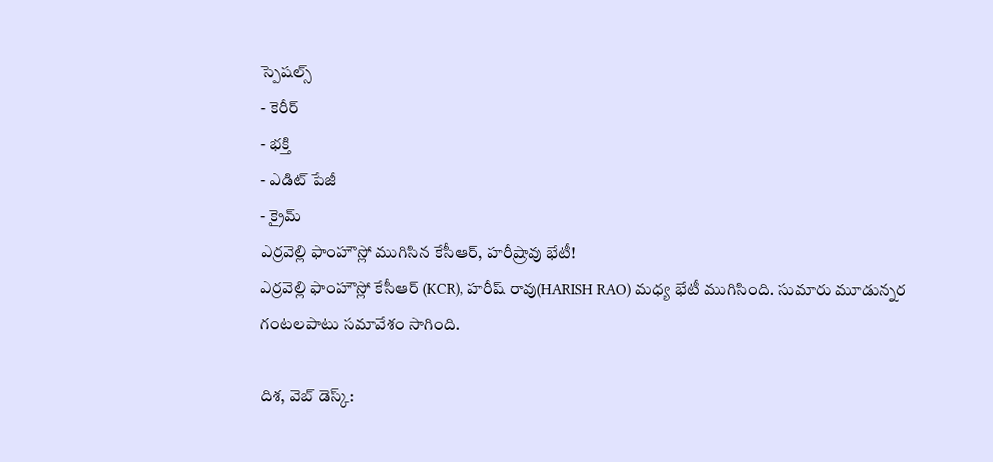స్పెషల్స్
- కెరీర్
- భక్తి
- ఎడిట్ పేజీ
- క్రైమ్
ఎర్రవెల్లి ఫాంహౌస్లో ముగిసిన కేసీఆర్, హరీష్రావు భేటీ!
ఎర్రవెల్లి ఫాంహౌస్లో కేసీఆర్ (KCR), హరీష్ రావు(HARISH RAO) మధ్య భేటీ ముగిసింది. సుమారు మూడున్నర గంటలపాటు సమావేశం సాగింది.

దిశ, వెబ్ డెస్క్: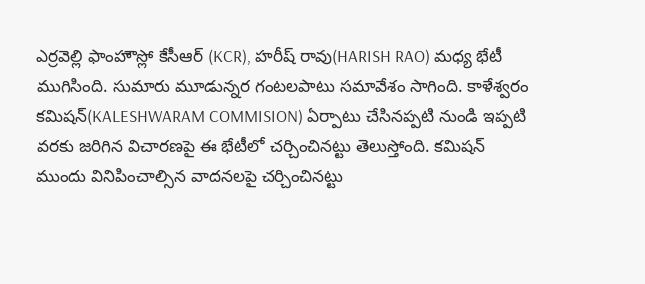ఎర్రవెల్లి ఫాంహౌస్లో కేసీఆర్ (KCR), హరీష్ రావు(HARISH RAO) మధ్య భేటీ ముగిసింది. సుమారు మూడున్నర గంటలపాటు సమావేశం సాగింది. కాళేశ్వరం కమిషన్(KALESHWARAM COMMISION) ఏర్పాటు చేసినప్పటి నుండి ఇప్పటి వరకు జరిగిన విచారణపై ఈ భేటీలో చర్చించినట్టు తెలుస్తోంది. కమిషన్ ముందు వినిపించాల్సిన వాదనలపై చర్చించినట్టు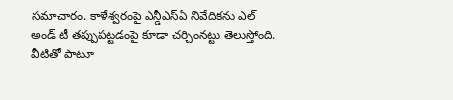సమాచారం. కాళేశ్వరంపై ఎన్డీఎస్ఏ నివేదికను ఎల్ అండ్ టీ తప్పుపట్టడంపై కూడా చర్చింనట్టు తెలుస్తోంది.
వీటితో పాటూ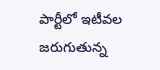పార్టీలో ఇటీవల జరుగుతున్న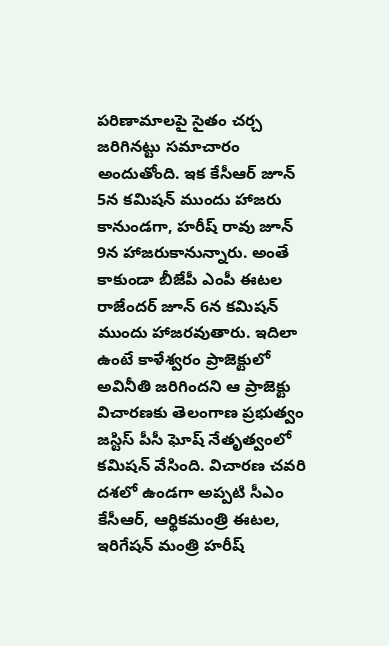పరిణామాలపై సైతం చర్చ జరిగినట్టు సమాచారం అందుతోంది. ఇక కేసీఆర్ జూన్ 5న కమిషన్ ముందు హాజరు కానుండగా, హరీష్ రావు జూన్ 9న హాజరుకానున్నారు. అంతే కాకుండా బీజేపీ ఎంపీ ఈటల రాజేందర్ జూన్ 6న కమిషన్ ముందు హాజరవుతారు. ఇదిలా ఉంటే కాళేశ్వరం ప్రాజెక్టులో అవినీతి జరిగిందని ఆ ప్రాజెక్టు విచారణకు తెలంగాణ ప్రభుత్వం జస్టిస్ పీసీ ఘోష్ నేతృత్వంలో కమిషన్ వేసింది. విచారణ చవరి దశలో ఉండగా అప్పటి సీఎం కేసీఆర్, ఆర్థికమంత్రి ఈటల, ఇరిగేషన్ మంత్రి హరీష్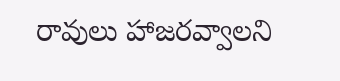రావులు హాజరవ్వాలని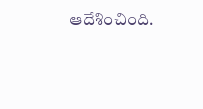ఆదేశించింది.